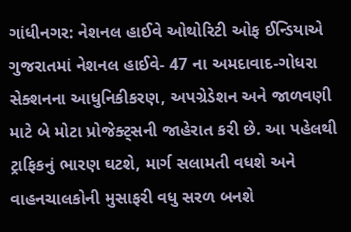ગાંધીનગર: નેશનલ હાઈવે ઓથોરિટી ઓફ ઈન્ડિયાએ ગુજરાતમાં નેશનલ હાઈવે- 47 ના અમદાવાદ-ગોધરા સેક્શનના આધુનિકીકરણ, અપગ્રેડેશન અને જાળવણી માટે બે મોટા પ્રોજેક્ટ્સની જાહેરાત કરી છે. આ પહેલથી ટ્રાફિકનું ભારણ ઘટશે, માર્ગ સલામતી વધશે અને વાહનચાલકોની મુસાફરી વધુ સરળ બનશે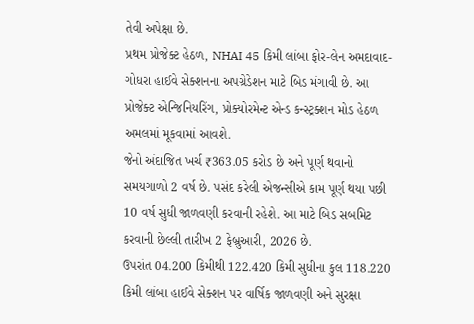તેવી અપેક્ષા છે.
પ્રથમ પ્રોજેક્ટ હેઠળ, NHAI 45 કિમી લાંબા ફોર-લેન અમદાવાદ-ગોધરા હાઈવે સેક્શનના અપગ્રેડેશન માટે બિડ મંગાવી છે. આ પ્રોજેક્ટ એન્જિનિયરિંગ, પ્રોક્યોરમેન્ટ એન્ડ કન્સ્ટ્રક્શન મોડ હેઠળ અમલમાં મૂકવામાં આવશે.
જેનો અંદાજિત ખર્ચ ₹363.05 કરોડ છે અને પૂર્ણ થવાનો સમયગાળો 2 વર્ષ છે. પસંદ કરેલી એજન્સીએ કામ પૂર્ણ થયા પછી 10 વર્ષ સુધી જાળવણી કરવાની રહેશે. આ માટે બિડ સબમિટ કરવાની છેલ્લી તારીખ 2 ફેબ્રુઆરી, 2026 છે.
ઉપરાંત 04.200 કિમીથી 122.420 કિમી સુધીના કુલ 118.220 કિમી લાંબા હાઈવે સેક્શન પર વાર્ષિક જાળવણી અને સુરક્ષા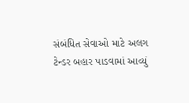સંબંધિત સેવાઓ માટે અલગ ટેન્ડર બહાર પાડવામાં આવ્યું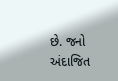છે. જનો અંદાજિત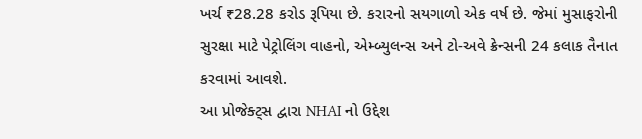ખર્ચ ₹28.28 કરોડ રૂપિયા છે. કરારનો સયગાળો એક વર્ષ છે. જેમાં મુસાફરોની સુરક્ષા માટે પેટ્રોલિંગ વાહનો, એમ્બ્યુલન્સ અને ટો-અવે ક્રેન્સની 24 કલાક તૈનાત કરવામાં આવશે.
આ પ્રોજેક્ટ્સ દ્વારા NHAI નો ઉદ્દેશ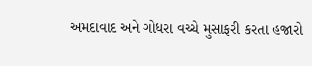અમદાવાદ અને ગોધરા વચ્ચે મુસાફરી કરતા હજારો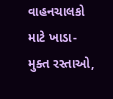વાહનચાલકો માટે ખાડા-મુક્ત રસ્તાઓ,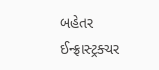બહેતર ઈન્ફ્રાસ્ટ્રક્ચર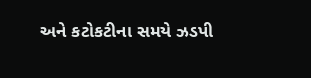અને કટોકટીના સમયે ઝડપી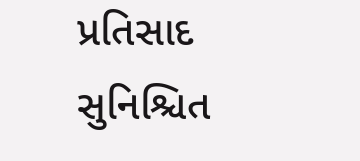પ્રતિસાદ સુનિશ્ચિત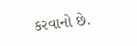કરવાનો છે.